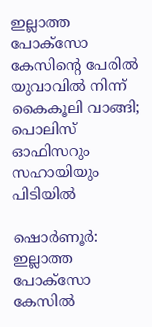ഇല്ലാത്ത പോക്സോ കേസിന്റെ പേരില്‍ യുവാവില്‍ നിന്ന് കൈകൂലി വാങ്ങി; പൊലിസ് ഓഫിസറും സഹായിയും പിടിയില്‍

ഷൊര്‍ണൂര്‍: ഇല്ലാത്ത പോക്സോ കേസില്‍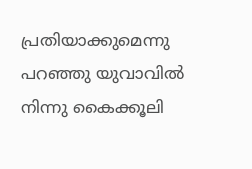പ്രതിയാക്കുമെന്നു പറഞ്ഞു യുവാവില്‍ നിന്നു കൈക്കൂലി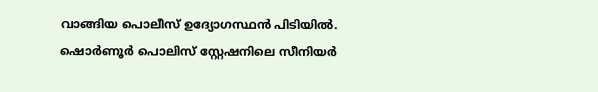വാങ്ങിയ പൊലീസ് ഉദ്യോഗസ്ഥന്‍ പിടിയില്‍. ഷൊര്‍ണൂര്‍‌ പൊലിസ് സ്റ്റേഷനിലെ സീനിയര്‍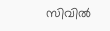സിവില്‍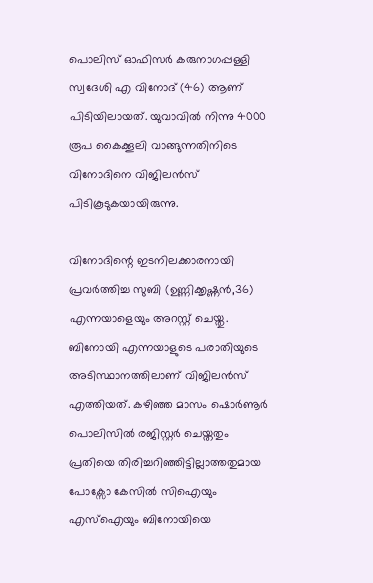പൊലിസ് ഓഫിസര്‍ കരുനാഗപ്പള്ളി സ്വദേശി എ വിനോദ് (46) ആണ് പിടിയിലായത്. യുവാവില്‍ നിന്നു 4000 രൂപ കൈക്കൂലി വാങ്ങുന്നതിനിടെ വിനോദിനെ വിജിലന്‍സ് പിടികൂടുകയായിരുന്നു.

വിനോദിന്റെ ഇടനിലക്കാരനായി പ്രവര്‍ത്തിച്ച സുബി (ഉണ്ണിക്കൃഷ്ണന്‍,36) എന്നയാളെയും അറസ്റ്റ് ചെയ്തു. ബിനോയി എന്നയാളുടെ പരാതിയുടെ അടിസ്ഥാനത്തിലാണ് വിജിലന്‍സ് എത്തിയത്. കഴിഞ്ഞ മാസം ഷൊര്‍ണൂര്‍ പൊലിസില്‍ രജിസ്റ്റര്‍ ചെയ്തതും പ്രതിയെ തിരിച്ചറിഞ്ഞിട്ടില്ലാത്തതുമായ പോക്സോ കേസില്‍ സിഐയും എസ്‌ഐയും ബിനോയിയെ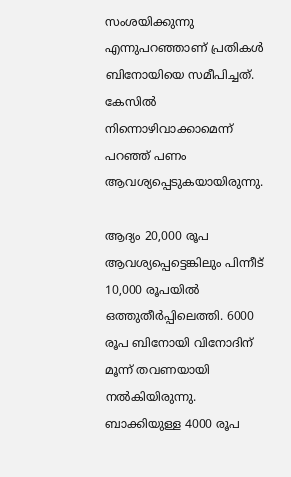സംശയിക്കുന്നു എന്നുപറഞ്ഞാണ് പ്രതികള്‍ ബിനോയിയെ സമീപിച്ചത്. കേസില്‍ നിന്നൊഴിവാക്കാമെന്ന് പറഞ്ഞ് പണം ആവശ്യപ്പെടുകയായിരുന്നു.

ആദ്യം 20,000 രൂപ ആവശ്യപ്പെട്ടെങ്കിലും പിന്നീട് 10,000 രൂപയില്‍ ഒത്തുതീര്‍പ്പിലെത്തി. 6000 രൂപ ബിനോയി വിനോദിന് മൂന്ന് തവണയായി നല്‍കിയിരുന്നു. ബാക്കിയുള്ള 4000 രൂപ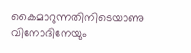കൈമാറുന്നതിനിടെയാണു വിനോദിനേയും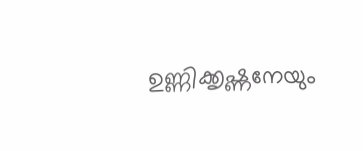ഉണ്ണിക്കൃഷ്ണനേയും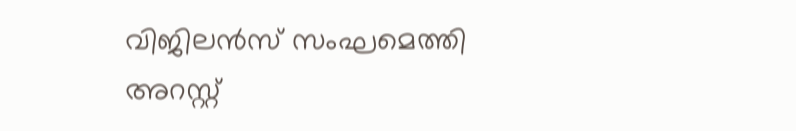വിജിലന്‍സ് സംഘമെത്തി അറസ്റ്റ്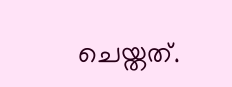ചെയ്തത്.